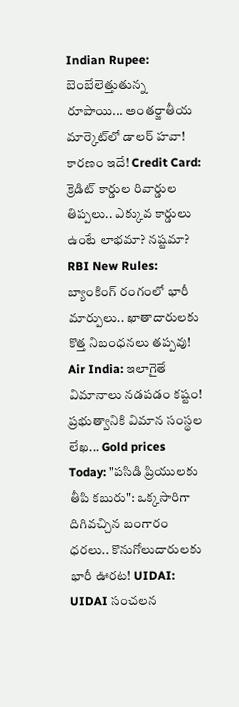Indian Rupee: బెంబేలెత్తుతున్న రూపాయి... అంతర్జాతీయ మార్కెట్‌లో డాలర్ హవా! కారణం ఇదే! Credit Card: క్రెడిట్ కార్డుల రివార్డుల తిప్పలు.. ఎక్కువ కార్డులు ఉంటే లాభమా? నష్టమా? RBI New Rules: బ్యాంకింగ్ రంగంలో భారీ మార్పులు.. ఖాతాదారులకు కొత్త నిబంధనలు తప్పవు! Air India: ఇలాగైతే విమానాలు నడపడం కష్టం! ప్రభుత్వానికి విమాన సంస్థల లేఖ... Gold prices Today: "పసిడి ప్రియులకు తీపి కబురు": ఒక్కసారిగా దిగివచ్చిన బంగారం ధరలు.. కొనుగోలుదారులకు భారీ ఊరట! UIDAI: UIDAI సంచలన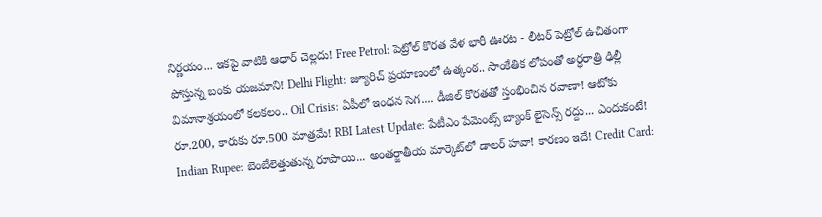నిర్ణయం... ఇకపై వాటికి ఆధార్ చెల్లదు! Free Petrol: పెట్రోల్ కొరత వేళ భారీ ఊరట - లీటర్ పెట్రోల్ ఉచితంగా పోస్తున్న బంకు యజమాని! Delhi Flight: జ్యూరిచ్ ప్రయాణంలో ఉత్కంఠ.. సాంకేతిక లోపంతో అర్ధరాత్రి ఢిల్లీ విమానాశ్రయంలో కలకలం.. Oil Crisis: ఏపీలో ఇంధన సెగ.... డీజిల్ కొరతతో స్తంభించిన రవాణా! ఆటోకు రూ.200, కారుకు రూ.500 మాత్రమే! RBI Latest Update: పేటీఎం పేమెంట్స్ బ్యాంక్ లైసెన్స్ రద్దు... ఎందుకంటే! Indian Rupee: బెంబేలెత్తుతున్న రూపాయి... అంతర్జాతీయ మార్కెట్‌లో డాలర్ హవా! కారణం ఇదే! Credit Card: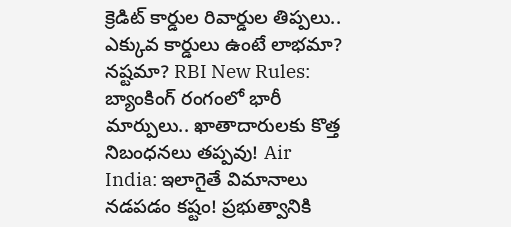క్రెడిట్ కార్డుల రివార్డుల తిప్పలు.. ఎక్కువ కార్డులు ఉంటే లాభమా? నష్టమా? RBI New Rules: బ్యాంకింగ్ రంగంలో భారీ మార్పులు.. ఖాతాదారులకు కొత్త నిబంధనలు తప్పవు! Air India: ఇలాగైతే విమానాలు నడపడం కష్టం! ప్రభుత్వానికి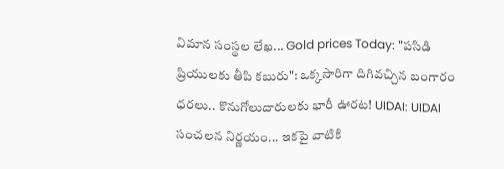విమాన సంస్థల లేఖ... Gold prices Today: "పసిడి ప్రియులకు తీపి కబురు": ఒక్కసారిగా దిగివచ్చిన బంగారం ధరలు.. కొనుగోలుదారులకు భారీ ఊరట! UIDAI: UIDAI సంచలన నిర్ణయం... ఇకపై వాటికి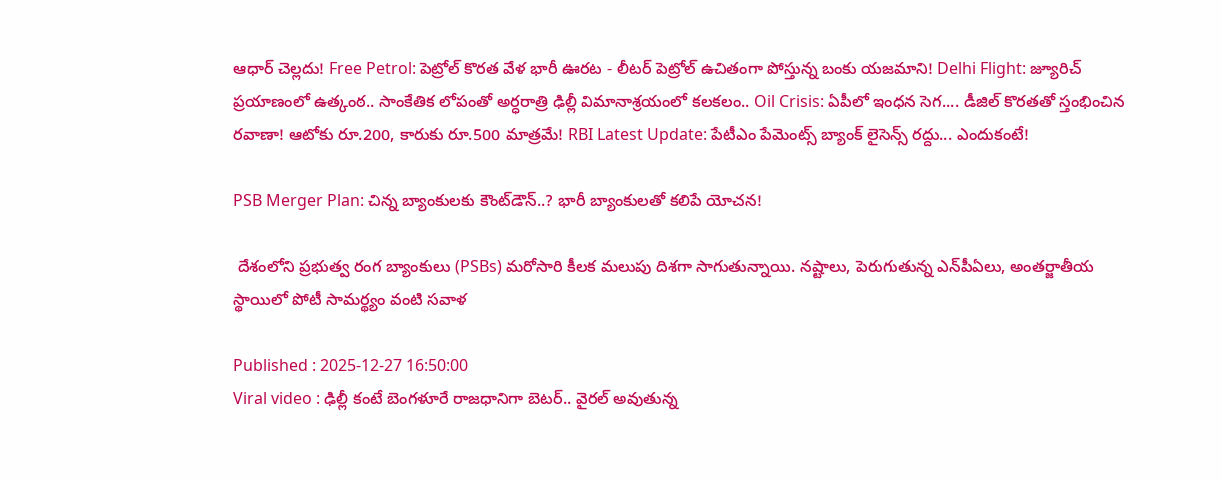ఆధార్ చెల్లదు! Free Petrol: పెట్రోల్ కొరత వేళ భారీ ఊరట - లీటర్ పెట్రోల్ ఉచితంగా పోస్తున్న బంకు యజమాని! Delhi Flight: జ్యూరిచ్ ప్రయాణంలో ఉత్కంఠ.. సాంకేతిక లోపంతో అర్ధరాత్రి ఢిల్లీ విమానాశ్రయంలో కలకలం.. Oil Crisis: ఏపీలో ఇంధన సెగ.... డీజిల్ కొరతతో స్తంభించిన రవాణా! ఆటోకు రూ.200, కారుకు రూ.500 మాత్రమే! RBI Latest Update: పేటీఎం పేమెంట్స్ బ్యాంక్ లైసెన్స్ రద్దు... ఎందుకంటే!

PSB Merger Plan: చిన్న బ్యాంకులకు కౌంట్‌డౌన్..? భారీ బ్యాంకులతో కలిపే యోచన!

 దేశంలోని ప్రభుత్వ రంగ బ్యాంకులు (PSBs) మరోసారి కీలక మలుపు దిశగా సాగుతున్నాయి. నష్టాలు, పెరుగుతున్న ఎన్‌పీఏలు, అంతర్జాతీయ స్థాయిలో పోటీ సామర్థ్యం వంటి సవాళ

Published : 2025-12-27 16:50:00
Viral video : ఢిల్లీ కంటే బెంగళూరే రాజధానిగా బెటర్.. వైరల్ అవుతున్న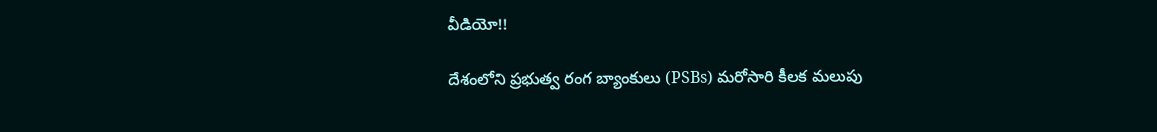వీడియో!!

దేశంలోని ప్రభుత్వ రంగ బ్యాంకులు (PSBs) మరోసారి కీలక మలుపు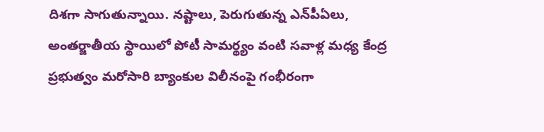దిశగా సాగుతున్నాయి. నష్టాలు, పెరుగుతున్న ఎన్‌పీఏలు, అంతర్జాతీయ స్థాయిలో పోటీ సామర్థ్యం వంటి సవాళ్ల మధ్య కేంద్ర ప్రభుత్వం మరోసారి బ్యాంకుల విలీనంపై గంభీరంగా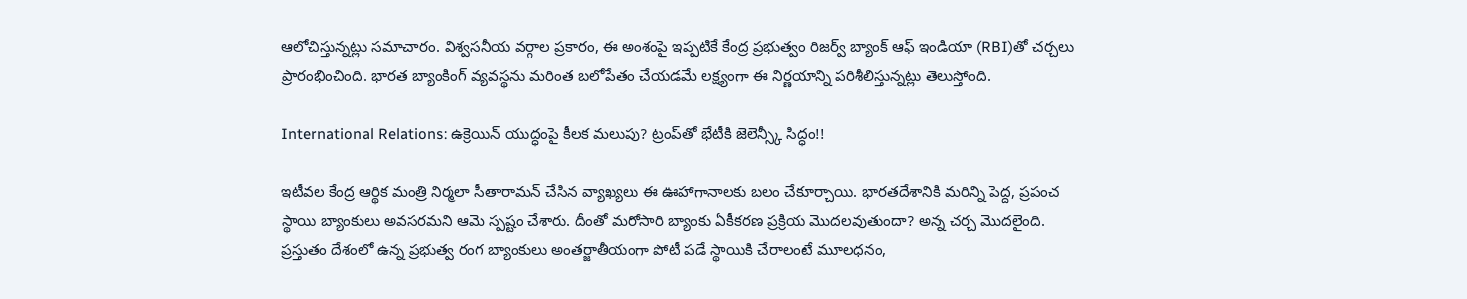ఆలోచిస్తున్నట్లు సమాచారం. విశ్వసనీయ వర్గాల ప్రకారం, ఈ అంశంపై ఇప్పటికే కేంద్ర ప్రభుత్వం రిజర్వ్ బ్యాంక్ ఆఫ్ ఇండియా (RBI)తో చర్చలు ప్రారంభించింది. భారత బ్యాంకింగ్ వ్యవస్థను మరింత బలోపేతం చేయడమే లక్ష్యంగా ఈ నిర్ణయాన్ని పరిశీలిస్తున్నట్లు తెలుస్తోంది.

International Relations: ఉక్రెయిన్ యుద్ధంపై కీలక మలుపు? ట్రంప్‌తో భేటీకి జెలెన్స్కీ సిద్ధం!!

ఇటీవల కేంద్ర ఆర్థిక మంత్రి నిర్మలా సీతారామన్ చేసిన వ్యాఖ్యలు ఈ ఊహాగానాలకు బలం చేకూర్చాయి. భారతదేశానికి మరిన్ని పెద్ద, ప్రపంచ స్థాయి బ్యాంకులు అవసరమని ఆమె స్పష్టం చేశారు. దీంతో మరోసారి బ్యాంకు ఏకీకరణ ప్రక్రియ మొదలవుతుందా? అన్న చర్చ మొదలైంది. ప్రస్తుతం దేశంలో ఉన్న ప్రభుత్వ రంగ బ్యాంకులు అంతర్జాతీయంగా పోటీ పడే స్థాయికి చేరాలంటే మూలధనం,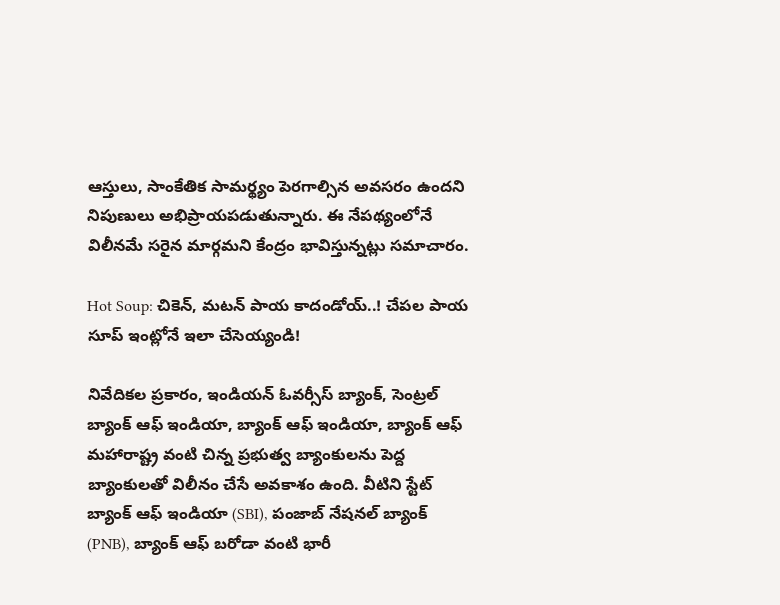ఆస్తులు, సాంకేతిక సామర్థ్యం పెరగాల్సిన అవసరం ఉందని నిపుణులు అభిప్రాయపడుతున్నారు. ఈ నేపథ్యంలోనే విలీనమే సరైన మార్గమని కేంద్రం భావిస్తున్నట్లు సమాచారం.

Hot Soup: చికెన్, మటన్ పాయ కాదండోయ్..! చేపల పాయ సూప్ ఇంట్లోనే ఇలా చేసెయ్యండి!

నివేదికల ప్రకారం, ఇండియన్ ఓవర్సీస్ బ్యాంక్, సెంట్రల్ బ్యాంక్ ఆఫ్ ఇండియా, బ్యాంక్ ఆఫ్ ఇండియా, బ్యాంక్ ఆఫ్ మహారాష్ట్ర వంటి చిన్న ప్రభుత్వ బ్యాంకులను పెద్ద బ్యాంకులతో విలీనం చేసే అవకాశం ఉంది. వీటిని స్టేట్ బ్యాంక్ ఆఫ్ ఇండియా (SBI), పంజాబ్ నేషనల్ బ్యాంక్ (PNB), బ్యాంక్ ఆఫ్ బరోడా వంటి భారీ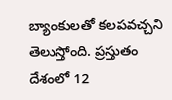బ్యాంకులతో కలపవచ్చని తెలుస్తోంది. ప్రస్తుతం దేశంలో 12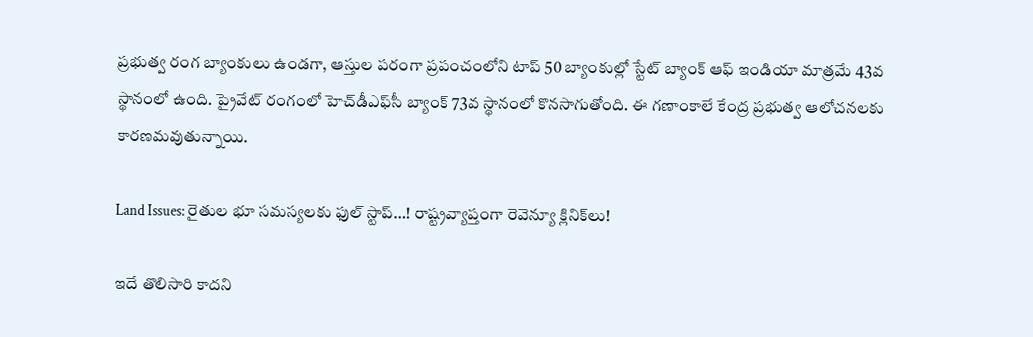ప్రభుత్వ రంగ బ్యాంకులు ఉండగా, ఆస్తుల పరంగా ప్రపంచంలోని టాప్ 50 బ్యాంకుల్లో స్టేట్ బ్యాంక్ ఆఫ్ ఇండియా మాత్రమే 43వ స్థానంలో ఉంది. ప్రైవేట్ రంగంలో హెచ్‌డీఎఫ్‌సీ బ్యాంక్ 73వ స్థానంలో కొనసాగుతోంది. ఈ గణాంకాలే కేంద్ర ప్రభుత్వ ఆలోచనలకు కారణమవుతున్నాయి.

Land Issues: రైతుల భూ సమస్యలకు ఫుల్ స్టాప్…! రాష్ట్రవ్యాప్తంగా రెవెన్యూ క్లినిక్‌లు!

ఇదే తొలిసారి కాదని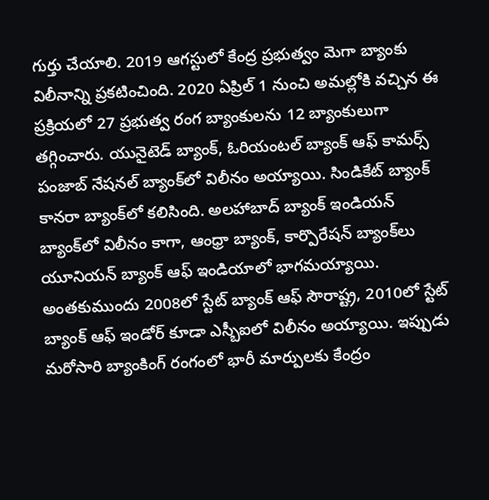గుర్తు చేయాలి. 2019 ఆగస్టులో కేంద్ర ప్రభుత్వం మెగా బ్యాంకు విలీనాన్ని ప్రకటించింది. 2020 ఏప్రిల్ 1 నుంచి అమల్లోకి వచ్చిన ఈ ప్రక్రియలో 27 ప్రభుత్వ రంగ బ్యాంకులను 12 బ్యాంకులుగా తగ్గించారు. యునైటెడ్ బ్యాంక్, ఓరియంటల్ బ్యాంక్ ఆఫ్ కామర్స్ పంజాబ్ నేషనల్ బ్యాంక్‌లో విలీనం అయ్యాయి. సిండికేట్ బ్యాంక్ కానరా బ్యాంక్‌లో కలిసింది. అలహాబాద్ బ్యాంక్ ఇండియన్ బ్యాంక్‌లో విలీనం కాగా, ఆంధ్రా బ్యాంక్, కార్పొరేషన్ బ్యాంక్‌లు యూనియన్ బ్యాంక్ ఆఫ్ ఇండియాలో భాగమయ్యాయి. అంతకుముందు 2008లో స్టేట్ బ్యాంక్ ఆఫ్ సౌరాష్ట్ర, 2010లో స్టేట్ బ్యాంక్ ఆఫ్ ఇండోర్ కూడా ఎస్బీఐలో విలీనం అయ్యాయి. ఇప్పుడు మరోసారి బ్యాంకింగ్ రంగంలో భారీ మార్పులకు కేంద్రం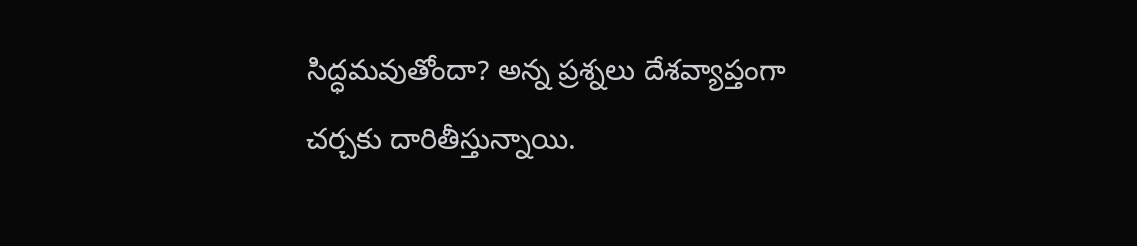సిద్ధమవుతోందా? అన్న ప్రశ్నలు దేశవ్యాప్తంగా చర్చకు దారితీస్తున్నాయి.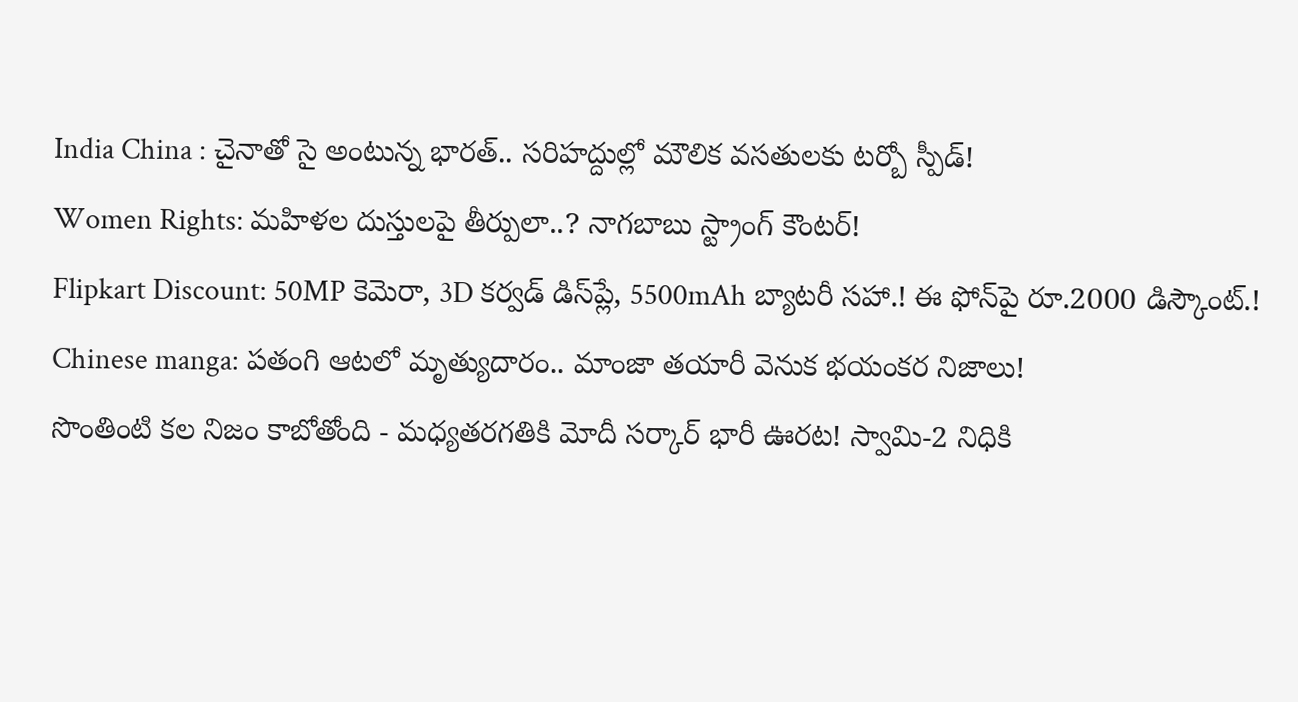India China : చైనాతో సై అంటున్న భారత్.. సరిహద్దుల్లో మౌలిక వసతులకు టర్బో స్పీడ్!
Women Rights: మహిళల దుస్తులపై తీర్పులా..? నాగబాబు స్ట్రాంగ్ కౌంటర్!
Flipkart Discount: 50MP కెమెరా, 3D కర్వడ్‌ డిస్‌ప్లే, 5500mAh బ్యాటరీ సహా.! ఈ ఫోన్‌పై రూ.2000 డిస్కౌంట్‌.!
Chinese manga: పతంగి ఆటలో మృత్యుదారం.. మాంజా తయారీ వెనుక భయంకర నిజాలు!
సొంతింటి కల నిజం కాబోతోంది - మధ్యతరగతికి మోదీ సర్కార్ భారీ ఊరట! స్వామి-2 నిధికి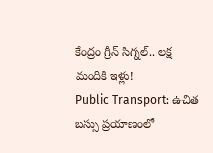కేంద్రం గ్రీన్ సిగ్నల్.. లక్ష మందికి ఇళ్లు!
Public Transport: ఉచిత బస్సు ప్రయాణంలో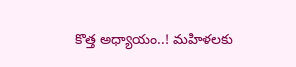కొత్త అధ్యాయం..! మహిళలకు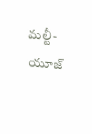మల్టీ-యూజ్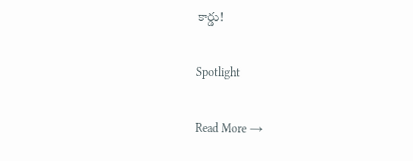కార్డు!

Spotlight

Read More →